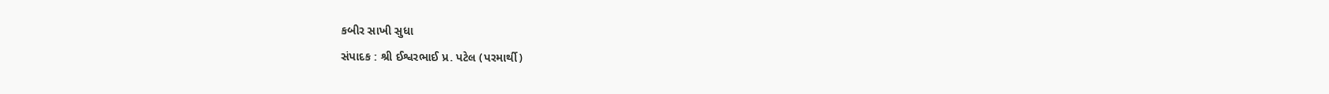કબીર સાખી સુધા
સંપાદક : શ્રી ઈશ્વરભાઈ પ્ર. પટેલ (પરમાર્થી)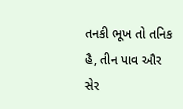તનકી ભૂખ તો તનિક હૈ, તીન પાવ ઔર સેર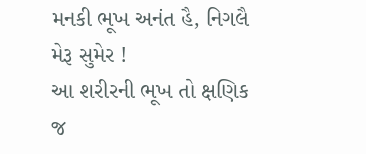મનકી ભૂખ અનંત હૈ, નિગલૈ મેરૂ સુમેર !
આ શરીરની ભૂખ તો ક્ષણિક જ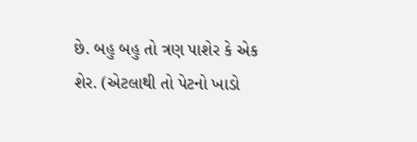છે. બહુ બહુ તો ત્રણ પાશેર કે એક શેર. (એટલાથી તો પેટનો ખાડો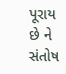પૂરાય છે ને સંતોષ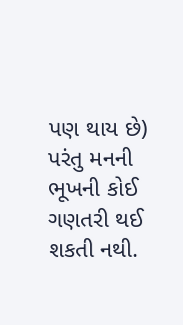પણ થાય છે) પરંતુ મનની ભૂખની કોઈ ગણતરી થઈ શકતી નથી.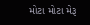મોટા મોટા મેરૂ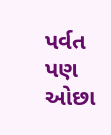પર્વત પણ ઓછા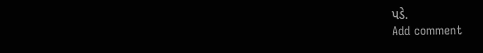પડે.
Add comment